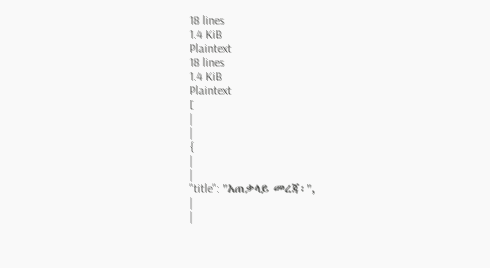18 lines
1.4 KiB
Plaintext
18 lines
1.4 KiB
Plaintext
[
|
|
{
|
|
"title": "አጠቃላይ መረጃ፡",
|
|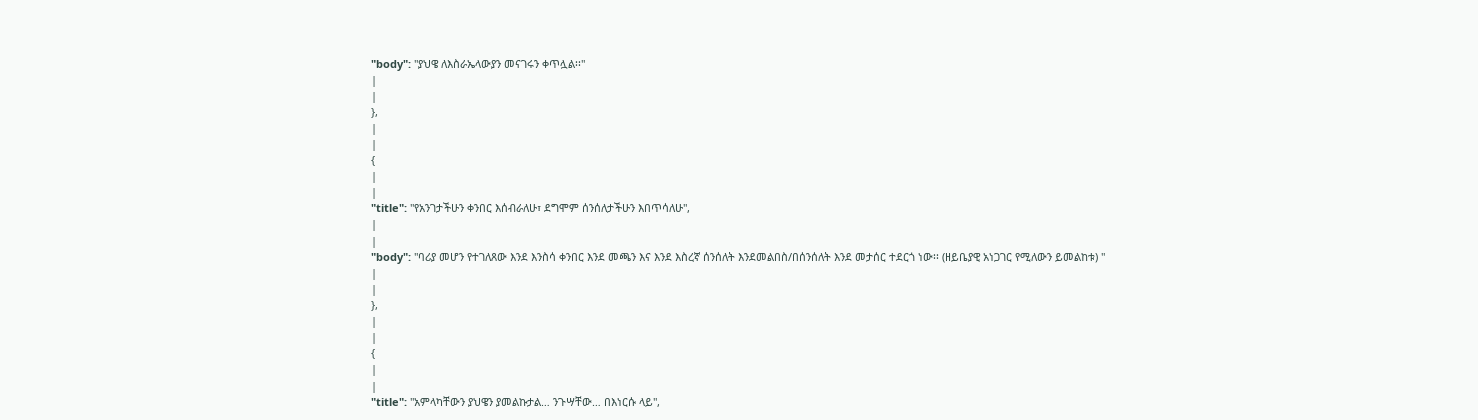"body": "ያህዌ ለእስራኤላውያን መናገሩን ቀጥሏል፡፡"
|
|
},
|
|
{
|
|
"title": "የአንገታችሁን ቀንበር እሰብራለሁ፣ ደግሞም ሰንሰለታችሁን እበጥሳለሁ",
|
|
"body": "ባሪያ መሆን የተገለጸው እንደ እንስሳ ቀንበር እንደ መጫን እና እንደ እስረኛ ሰንሰለት እንደመልበስ/በሰንሰለት እንደ መታሰር ተደርጎ ነው፡፡ (ዘይቤያዊ አነጋገር የሚለውን ይመልከቱ) "
|
|
},
|
|
{
|
|
"title": "አምላካቸውን ያህዌን ያመልኩታል… ንጉሣቸው… በእነርሱ ላይ",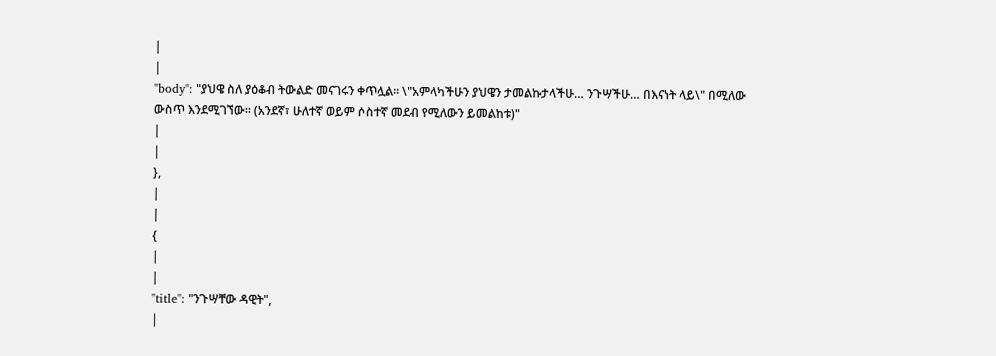|
|
"body": "ያህዌ ስለ ያዕቆብ ትውልድ መናገሩን ቀጥሏል፡፡ \"አምላካችሁን ያህዌን ታመልኩታላችሁ… ንጉሣችሁ… በእናነት ላይ\" በሚለው ውስጥ እንደሚገኘው፡፡ (አንደኛ፣ ሁለተኛ ወይም ሶስተኛ መደብ የሚለውን ይመልከቱ)"
|
|
},
|
|
{
|
|
"title": "ንጉሣቸው ዳዊት",
|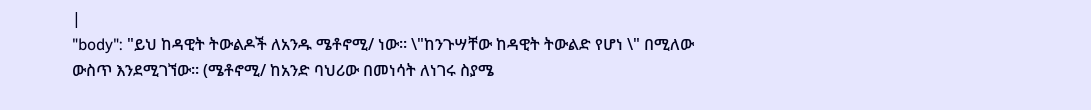|
"body": "ይህ ከዳዊት ትውልዶች ለአንዱ ሜቶኖሚ/ ነው፡፡ \"ከንጉሣቸው ከዳዊት ትውልድ የሆነ \" በሚለው ውስጥ እንደሚገኘው፡፡ (ሜቶኖሚ/ ከአንድ ባህሪው በመነሳት ለነገሩ ስያሜ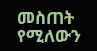መስጠት የሚለውን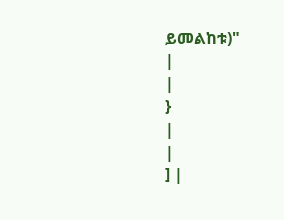ይመልከቱ)"
|
|
}
|
|
] |